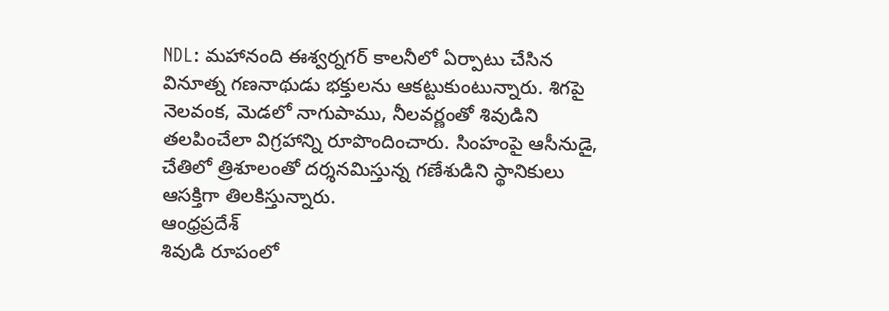NDL: మహానంది ఈశ్వర్నగర్ కాలనీలో ఏర్పాటు చేసిన వినూత్న గణనాథుడు భక్తులను ఆకట్టుకుంటున్నారు. శిగపై నెలవంక, మెడలో నాగుపాము, నీలవర్ణంతో శివుడిని తలపించేలా విగ్రహాన్ని రూపొందించారు. సింహంపై ఆసీనుడై, చేతిలో త్రిశూలంతో దర్శనమిస్తున్న గణేశుడిని స్థానికులు ఆసక్తిగా తిలకిస్తున్నారు.
ఆంధ్రప్రదేశ్
శివుడి రూపంలో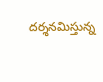దర్శనమిస్తున్న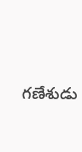గణేశుడు